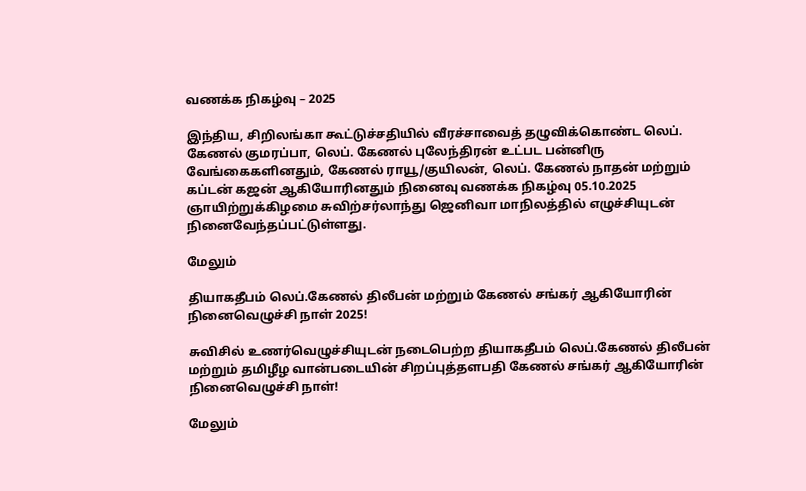வணக்க நிகழ்வு – 2025

இந்திய, சிறிலங்கா கூட்டுச்சதியில் வீரச்சாவைத் தழுவிக்கொண்ட லெப். கேணல் குமரப்பா, லெப். கேணல் புலேந்திரன் உட்பட பன்னிரு வேங்கைகளினதும், கேணல் ராயூ/குயிலன், லெப். கேணல் நாதன் மற்றும் கப்டன் கஜன் ஆகியோரினதும் நினைவு வணக்க நிகழ்வு 05.10.2025 ஞாயிற்றுக்கிழமை சுவிற்சர்லாந்து ஜெனிவா மாநிலத்தில் எழுச்சியுடன் நினைவேந்தப்பட்டுள்ளது.

மேலும்

தியாகதீபம் லெப்.கேணல் திலீபன் மற்றும் கேணல் சங்கர் ஆகியோரின் நினைவெழுச்சி நாள் 2025!

சுவிசில் உணர்வெழுச்சியுடன் நடைபெற்ற தியாகதீபம் லெப்.கேணல் திலீபன் மற்றும் தமிழீழ வான்படையின் சிறப்புத்தளபதி கேணல் சங்கர் ஆகியோரின் நினைவெழுச்சி நாள்!

மேலும்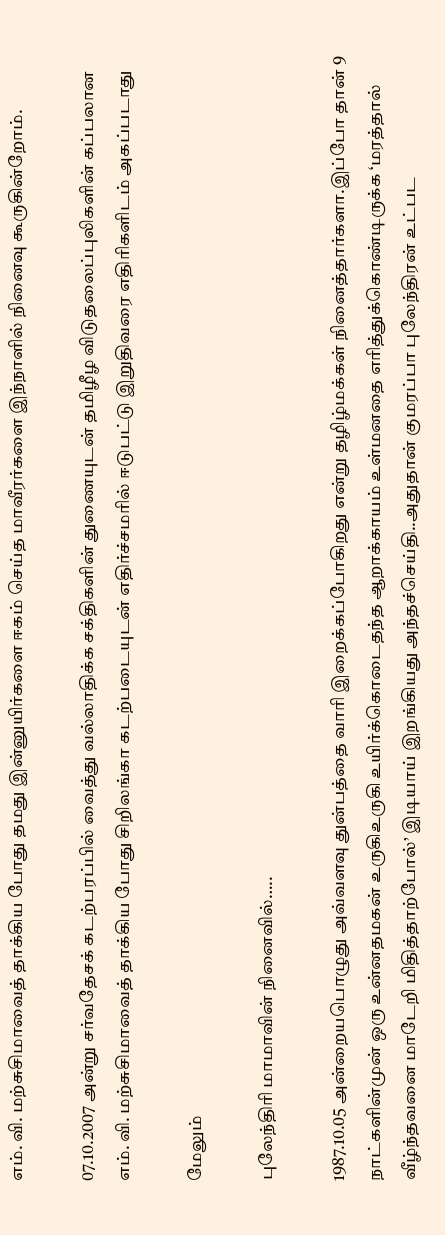எம். வி. மற்சுசிமாவைத் தாக்கிய போது தமது இன்னுயிர்களை ஈகம் செய்த மாவீரர்களை இந்நாளில் நினைவு கூருகின்றோம்.

07.10.2007 அன்று சர்வதேசக் கடற்பரப்பில் வைத்து வல்லாதிக்க சக்திகளின் துணையுடன் தமிழீழ விடுதலைப்புலிகளின் கப்பலான எம். வி. மற்சுசிமாவைத் தாக்கிய போது சிறிலங்கா கடற்படையுடன் எதிர்ச்சமரில் ஈடுபட்டு இறுதிவரை எதிரிகளிடம் அகப்படாது

மேலும்

புலேந்திரி மாமாவின் நினைவில்…..

1987.10.05 அன்றையபொழுது அவ்வளவு துன்பத்தை வாரி இறைக்கப்போகிறது என்று தழிழ்மக்கள் நினைத்தார்களா.இப்போ தான் 9 நாட்களின்முன் ஒரு உன்னதமகன் உருகிஉருகி உயிர்க்கொடைதந்த ஆறாக்காயம் உள்மனதை எரித்துக்கொண்டிருக்க ‘மரத்தால் வீழ்ந்தவனை மாடேறி மிதித்தாற்போல்’ இடியாய் இறங்கியது அந்தச்செய்தி..அதுதான் குமரப்பா புலேந்திரன் உட்பட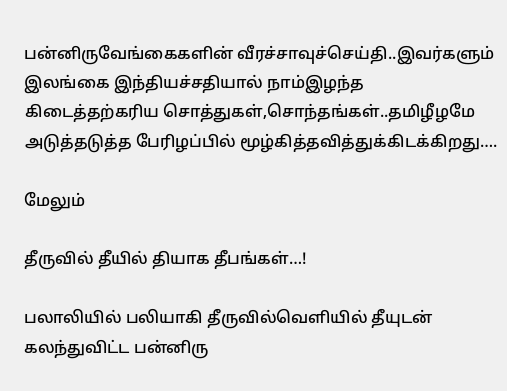பன்னிருவேங்கைகளின் வீரச்சாவுச்செய்தி..இவர்களும் இலங்கை இந்தியச்சதியால் நாம்இழந்த கிடைத்தற்கரிய சொத்துகள்,சொந்தங்கள்..தமிழீழமே அடுத்தடுத்த பேரிழப்பில் மூழ்கித்தவித்துக்கிடக்கிறது….

மேலும்

தீருவில் தீயில் தியாக தீபங்கள்…!

பலாலியில் பலியாகி தீருவில்வெளியில் தீயுடன் கலந்துவிட்ட பன்னிரு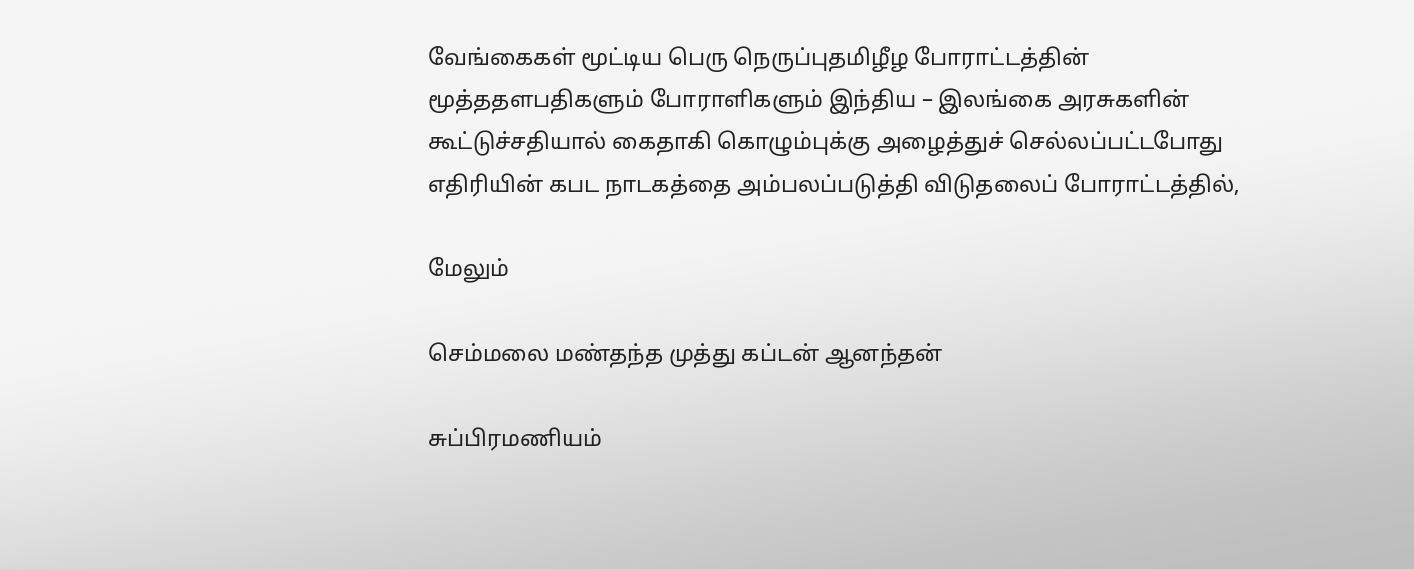வேங்கைகள் மூட்டிய பெரு நெருப்புதமிழீழ போராட்டத்தின் மூத்ததளபதிகளும் போராளிகளும் இந்திய – இலங்கை அரசுகளின் கூட்டுச்சதியால் கைதாகி கொழும்புக்கு அழைத்துச் செல்லப்பட்டபோது எதிரியின் கபட நாடகத்தை அம்பலப்படுத்தி விடுதலைப் போராட்டத்தில்,

மேலும்

செம்மலை மண்தந்த முத்து கப்டன் ஆனந்தன்

சுப்பிரமணியம்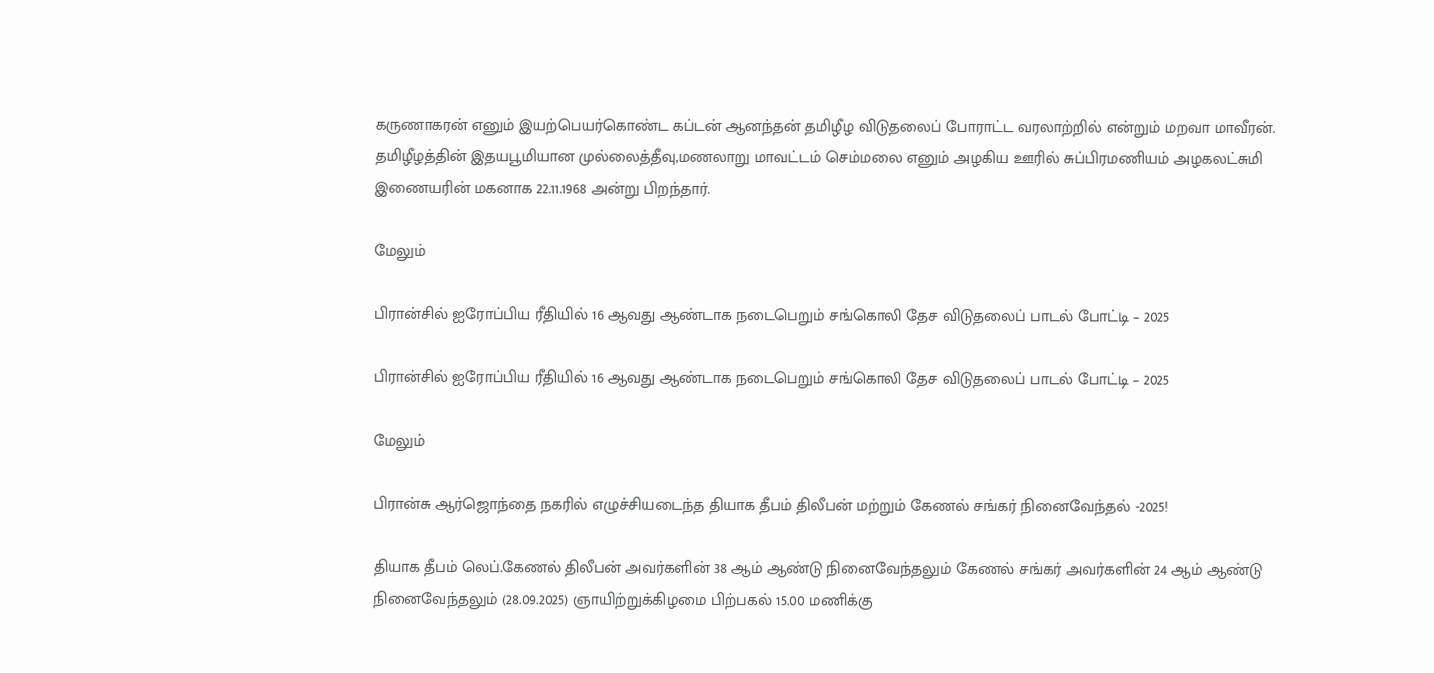கருணாகரன் எனும் இயற்பெயர்கொண்ட கப்டன் ஆனந்தன் தமிழீழ விடுதலைப் போராட்ட வரலாற்றில் என்றும் மறவா மாவீரன். தமிழீழத்தின் இதயபூமியான முல்லைத்தீவு,மணலாறு மாவட்டம் செம்மலை எனும் அழகிய ஊரில் சுப்பிரமணியம் அழகலட்சுமி இணையரின் மகனாக 22.11.1968 அன்று பிறந்தார்.

மேலும்

பிரான்சில் ஐரோப்பிய ரீதியில் 16 ஆவது ஆண்டாக நடைபெறும் சங்கொலி தேச விடுதலைப் பாடல் போட்டி – 2025

பிரான்சில் ஐரோப்பிய ரீதியில் 16 ஆவது ஆண்டாக நடைபெறும் சங்கொலி தேச விடுதலைப் பாடல் போட்டி – 2025

மேலும்

பிரான்சு ஆர்ஜொந்தை நகரில் எழுச்சியடைந்த தியாக தீபம் திலீபன் மற்றும் கேணல் சங்கர் நினைவேந்தல் -2025!

தியாக தீபம் லெப்.கேணல் திலீபன் அவர்களின் 38 ஆம் ஆண்டு நினைவேந்தலும் கேணல் சங்கர் அவர்களின் 24 ஆம் ஆண்டு நினைவேந்தலும் (28.09.2025) ஞாயிற்றுக்கிழமை பிற்பகல் 15.00 மணிக்கு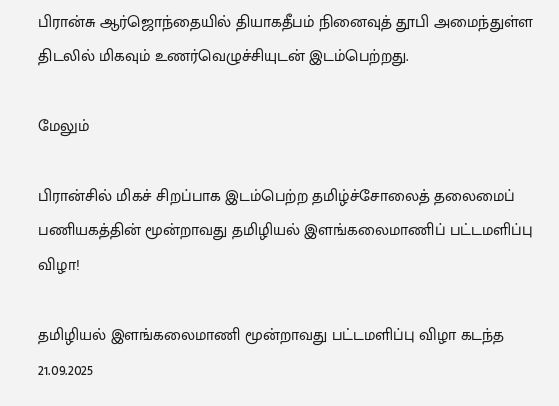பிரான்சு ஆர்ஜொந்தையில் தியாகதீபம் நினைவுத் தூபி அமைந்துள்ள திடலில் மிகவும் உணர்வெழுச்சியுடன் இடம்பெற்றது.

மேலும்

பிரான்சில் மிகச் சிறப்பாக இடம்பெற்ற தமிழ்ச்சோலைத் தலைமைப் பணியகத்தின் மூன்றாவது தமிழியல் இளங்கலைமாணிப் பட்டமளிப்பு விழா!

தமிழியல் இளங்கலைமாணி மூன்றாவது பட்டமளிப்பு விழா கடந்த 21.09.2025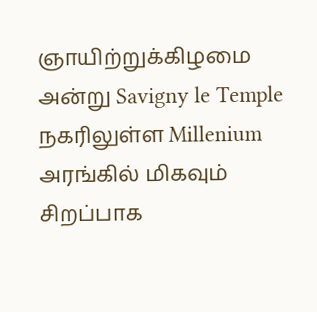ஞாயிற்றுக்கிழமை அன்று Savigny le Temple நகரிலுள்ள Millenium அரங்கில் மிகவும் சிறப்பாக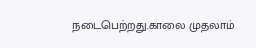நடைபெற்றது.காலை முதலாம்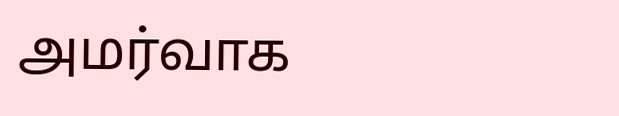அமர்வாக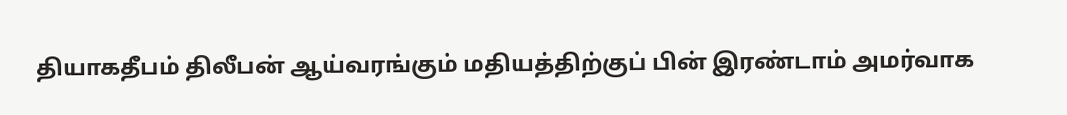தியாகதீபம் திலீபன் ஆய்வரங்கும் மதியத்திற்குப் பின் இரண்டாம் அமர்வாக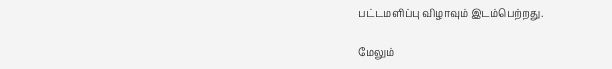பட்டமளிப்பு விழாவும் இடம்பெற்றது.

மேலும்